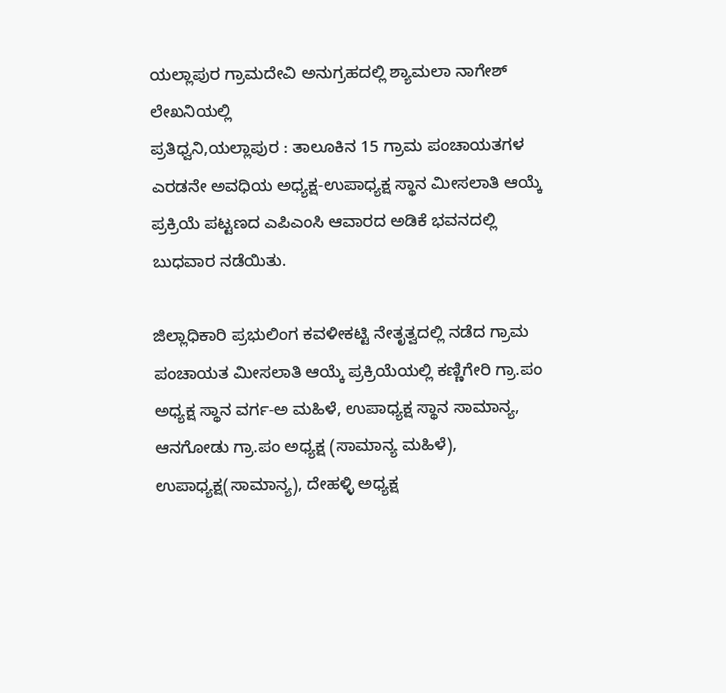ಯಲ್ಲಾಪುರ ಗ್ರಾಮದೇವಿ ಅನುಗ್ರಹದಲ್ಲಿ ಶ್ಯಾಮಲಾ ನಾಗೇಶ್ ಲೇಖನಿಯಲ್ಲಿ
ಪ್ರತಿಧ್ವನಿ,ಯಲ್ಲಾಪುರ : ತಾಲೂಕಿನ 15 ಗ್ರಾಮ ಪಂಚಾಯತಗಳ ಎರಡನೇ ಅವಧಿಯ ಅಧ್ಯಕ್ಷ-ಉಪಾಧ್ಯಕ್ಷ ಸ್ಥಾನ ಮೀಸಲಾತಿ ಆಯ್ಕೆ ಪ್ರಕ್ರಿಯೆ ಪಟ್ಟಣದ ಎಪಿಎಂಸಿ ಆವಾರದ ಅಡಿಕೆ ಭವನದಲ್ಲಿ ಬುಧವಾರ ನಡೆಯಿತು.

ಜಿಲ್ಲಾಧಿಕಾರಿ ಪ್ರಭುಲಿಂಗ ಕವಳೀಕಟ್ಟಿ ನೇತೃತ್ವದಲ್ಲಿ ನಡೆದ ಗ್ರಾಮ ಪಂಚಾಯತ ಮೀಸಲಾತಿ ಆಯ್ಕೆ ಪ್ರಕ್ರಿಯೆಯಲ್ಲಿ ಕಣ್ಣಿಗೇರಿ ಗ್ರಾ.ಪಂ ಅಧ್ಯಕ್ಷ ಸ್ಥಾನ ವರ್ಗ-ಅ ಮಹಿಳೆ, ಉಪಾಧ್ಯಕ್ಷ ಸ್ಥಾನ ಸಾಮಾನ್ಯ, ಆನಗೋಡು ಗ್ರಾ.ಪಂ ಅಧ್ಯಕ್ಷ (ಸಾಮಾನ್ಯ ಮಹಿಳೆ), ಉಪಾಧ್ಯಕ್ಷ(ಸಾಮಾನ್ಯ), ದೇಹಳ್ಳಿ ಅಧ್ಯಕ್ಷ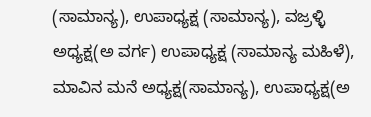(ಸಾಮಾನ್ಯ), ಉಪಾಧ್ಯಕ್ಷ (ಸಾಮಾನ್ಯ), ವಜ್ರಳ್ಳಿ ಅಧ್ಯಕ್ಷ(ಅ ವರ್ಗ) ಉಪಾಧ್ಯಕ್ಷ (ಸಾಮಾನ್ಯ ಮಹಿಳೆ), ಮಾವಿನ ಮನೆ ಅಧ್ಯಕ್ಷ(ಸಾಮಾನ್ಯ), ಉಪಾಧ್ಯಕ್ಷ(ಅ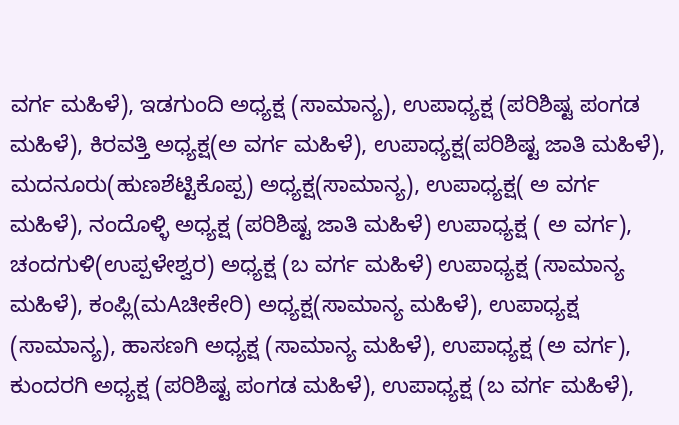ವರ್ಗ ಮಹಿಳೆ), ಇಡಗುಂದಿ ಅಧ್ಯಕ್ಷ (ಸಾಮಾನ್ಯ), ಉಪಾಧ್ಯಕ್ಷ (ಪರಿಶಿಷ್ಟ ಪಂಗಡ ಮಹಿಳೆ), ಕಿರವತ್ತಿ ಅಧ್ಯಕ್ಷ(ಅ ವರ್ಗ ಮಹಿಳೆ), ಉಪಾಧ್ಯಕ್ಷ(ಪರಿಶಿಷ್ಟ ಜಾತಿ ಮಹಿಳೆ), ಮದನೂರು(ಹುಣಶೆಟ್ಟಿಕೊಪ್ಪ) ಅಧ್ಯಕ್ಷ(ಸಾಮಾನ್ಯ), ಉಪಾಧ್ಯಕ್ಷ( ಅ ವರ್ಗ ಮಹಿಳೆ), ನಂದೊಳ್ಳಿ ಅಧ್ಯಕ್ಷ (ಪರಿಶಿಷ್ಟ ಜಾತಿ ಮಹಿಳೆ) ಉಪಾಧ್ಯಕ್ಷ ( ಅ ವರ್ಗ), ಚಂದಗುಳಿ(ಉಪ್ಪಳೇಶ್ವರ) ಅಧ್ಯಕ್ಷ (ಬ ವರ್ಗ ಮಹಿಳೆ) ಉಪಾಧ್ಯಕ್ಷ (ಸಾಮಾನ್ಯ ಮಹಿಳೆ), ಕಂಪ್ಲಿ(ಮAಚೀಕೇರಿ) ಅಧ್ಯಕ್ಷ(ಸಾಮಾನ್ಯ ಮಹಿಳೆ), ಉಪಾಧ್ಯಕ್ಷ (ಸಾಮಾನ್ಯ), ಹಾಸಣಗಿ ಅಧ್ಯಕ್ಷ (ಸಾಮಾನ್ಯ ಮಹಿಳೆ), ಉಪಾಧ್ಯಕ್ಷ (ಅ ವರ್ಗ), ಕುಂದರಗಿ ಅಧ್ಯಕ್ಷ (ಪರಿಶಿಷ್ಟ ಪಂಗಡ ಮಹಿಳೆ), ಉಪಾಧ್ಯಕ್ಷ (ಬ ವರ್ಗ ಮಹಿಳೆ),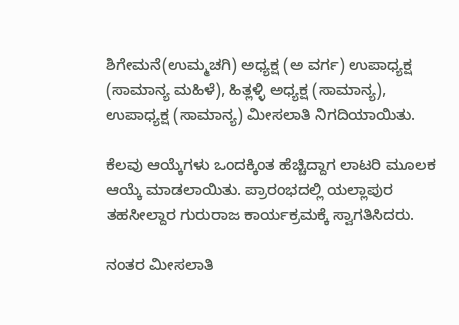ಶಿಗೇಮನೆ(ಉಮ್ಮಚಗಿ) ಅಧ್ಯಕ್ಷ (ಅ ವರ್ಗ) ಉಪಾಧ್ಯಕ್ಷ (ಸಾಮಾನ್ಯ ಮಹಿಳೆ), ಹಿತ್ಲಳ್ಳಿ ಅಧ್ಯಕ್ಷ (ಸಾಮಾನ್ಯ), ಉಪಾಧ್ಯಕ್ಷ (ಸಾಮಾನ್ಯ) ಮೀಸಲಾತಿ ನಿಗದಿಯಾಯಿತು.

ಕೆಲವು ಆಯ್ಕೆಗಳು ಒಂದಕ್ಕಿಂತ ಹೆಚ್ಚಿದ್ದಾಗ ಲಾಟರಿ ಮೂಲಕ ಆಯ್ಕೆ ಮಾಡಲಾಯಿತು. ಪ್ರಾರಂಭದಲ್ಲಿ ಯಲ್ಲಾಪುರ ತಹಸೀಲ್ದಾರ ಗುರುರಾಜ ಕಾರ್ಯಕ್ರಮಕ್ಕೆ ಸ್ವಾಗತಿಸಿದರು.

ನಂತರ ಮೀಸಲಾತಿ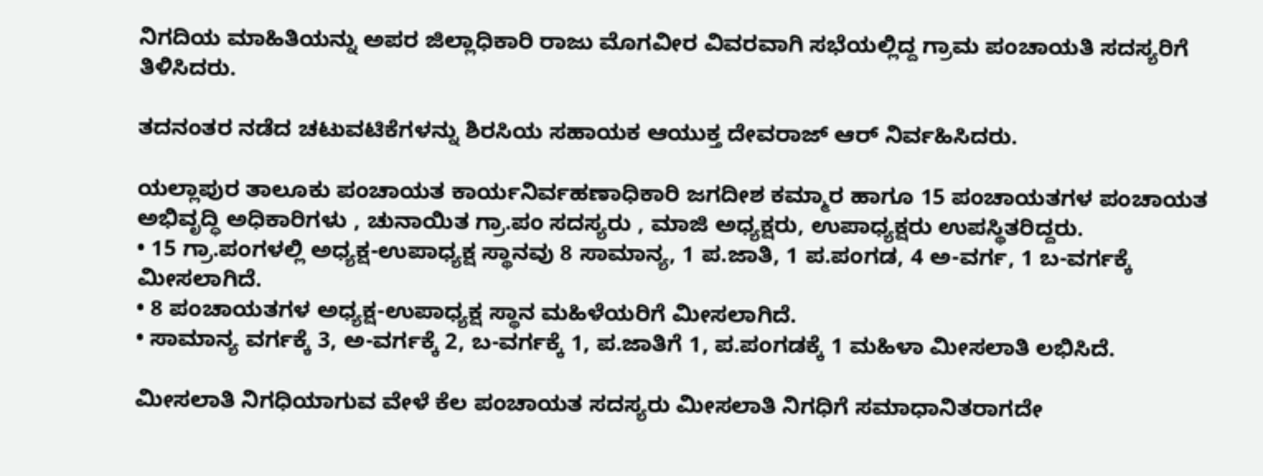ನಿಗದಿಯ ಮಾಹಿತಿಯನ್ನು ಅಪರ ಜಿಲ್ಲಾಧಿಕಾರಿ ರಾಜು ಮೊಗವೀರ ವಿವರವಾಗಿ ಸಭೆಯಲ್ಲಿದ್ದ ಗ್ರಾಮ ಪಂಚಾಯತಿ ಸದಸ್ಯರಿಗೆ ತಿಳಿಸಿದರು.

ತದನಂತರ ನಡೆದ ಚಟುವಟಿಕೆಗಳನ್ನು ಶಿರಸಿಯ ಸಹಾಯಕ ಆಯುಕ್ತ ದೇವರಾಜ್ ಆರ್ ನಿರ್ವಹಿಸಿದರು.

ಯಲ್ಲಾಪುರ ತಾಲೂಕು ಪಂಚಾಯತ ಕಾರ್ಯನಿರ್ವಹಣಾಧಿಕಾರಿ ಜಗದೀಶ ಕಮ್ಮಾರ ಹಾಗೂ 15 ಪಂಚಾಯತಗಳ ಪಂಚಾಯತ ಅಭಿವೃದ್ಧಿ ಅಧಿಕಾರಿಗಳು , ಚುನಾಯಿತ ಗ್ರಾ.ಪಂ ಸದಸ್ಯರು , ಮಾಜಿ ಅಧ್ಯಕ್ಷರು, ಉಪಾಧ್ಯಕ್ಷರು ಉಪಸ್ಥಿತರಿದ್ದರು.
• 15 ಗ್ರಾ.ಪಂಗಳಲ್ಲಿ ಅಧ್ಯಕ್ಷ-ಉಪಾಧ್ಯಕ್ಷ ಸ್ಥಾನವು 8 ಸಾಮಾನ್ಯ, 1 ಪ.ಜಾತಿ, 1 ಪ.ಪಂಗಡ, 4 ಅ-ವರ್ಗ, 1 ಬ-ವರ್ಗಕ್ಕೆ ಮೀಸಲಾಗಿದೆ.
• 8 ಪಂಚಾಯತಗಳ ಅಧ್ಯಕ್ಷ-ಉಪಾಧ್ಯಕ್ಷ ಸ್ಥಾನ ಮಹಿಳೆಯರಿಗೆ ಮೀಸಲಾಗಿದೆ.
• ಸಾಮಾನ್ಯ ವರ್ಗಕ್ಕೆ 3, ಅ-ವರ್ಗಕ್ಕೆ 2, ಬ-ವರ್ಗಕ್ಕೆ 1, ಪ.ಜಾತಿಗೆ 1, ಪ.ಪಂಗಡಕ್ಕೆ 1 ಮಹಿಳಾ ಮೀಸಲಾತಿ ಲಭಿಸಿದೆ.

ಮೀಸಲಾತಿ ನಿಗಧಿಯಾಗುವ ವೇಳೆ ಕೆಲ ಪಂಚಾಯತ ಸದಸ್ಯರು ಮೀಸಲಾತಿ ನಿಗಧಿಗೆ ಸಮಾಧಾನಿತರಾಗದೇ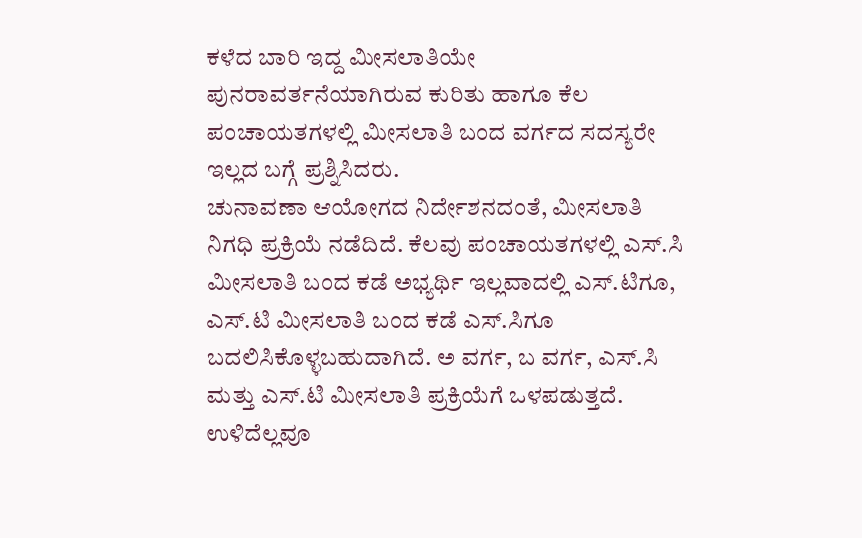ಕಳೆದ ಬಾರಿ ಇದ್ದ ಮೀಸಲಾತಿಯೇ ಪುನರಾವರ್ತನೆಯಾಗಿರುವ ಕುರಿತು ಹಾಗೂ ಕೆಲ ಪಂಚಾಯತಗಳಲ್ಲಿ ಮೀಸಲಾತಿ ಬಂದ ವರ್ಗದ ಸದಸ್ಯರೇ ಇಲ್ಲದ ಬಗ್ಗೆ ಪ್ರಶ್ನಿಸಿದರು.
ಚುನಾವಣಾ ಆಯೋಗದ ನಿರ್ದೇಶನದಂತೆ, ಮೀಸಲಾತಿ ನಿಗಧಿ ಪ್ರಕ್ರಿಯೆ ನಡೆದಿದೆ. ಕೆಲವು ಪಂಚಾಯತಗಳಲ್ಲಿ ಎಸ್.ಸಿ ಮೀಸಲಾತಿ ಬಂದ ಕಡೆ ಅಭ್ಯರ್ಥಿ ಇಲ್ಲವಾದಲ್ಲಿ ಎಸ್.ಟಿಗೂ, ಎಸ್.ಟಿ ಮೀಸಲಾತಿ ಬಂದ ಕಡೆ ಎಸ್.ಸಿಗೂ ಬದಲಿಸಿಕೊಳ್ಳಬಹುದಾಗಿದೆ. ಅ ವರ್ಗ, ಬ ವರ್ಗ, ಎಸ್.ಸಿ ಮತ್ತು ಎಸ್.ಟಿ ಮೀಸಲಾತಿ ಪ್ರಕ್ರಿಯೆಗೆ ಒಳಪಡುತ್ತದೆ. ಉಳಿದೆಲ್ಲವೂ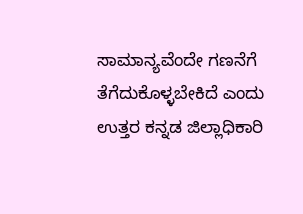ಸಾಮಾನ್ಯವೆಂದೇ ಗಣನೆಗೆ ತೆಗೆದುಕೊಳ್ಳಬೇಕಿದೆ ಎಂದು ಉತ್ತರ ಕನ್ನಡ ಜಿಲ್ಲಾಧಿಕಾರಿ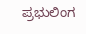ಪ್ರಭುಲಿಂಗ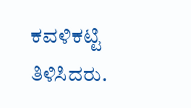ಕವಳಿಕಟ್ಟಿ ತಿಳಿಸಿದರು.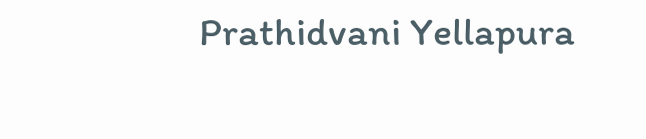Prathidvani Yellapura